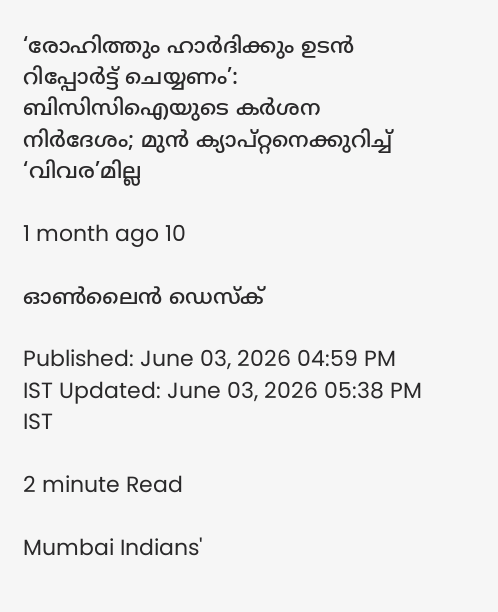‘രോഹിത്തും ഹാർദിക്കും ഉടൻ റിപ്പോർട്ട് ചെയ്യണം’: ബിസിസിഐയുടെ കർശന നിർദേശം; മുൻ ക്യാപ്റ്റനെക്കുറിച്ച് ‘വിവര’മില്ല

1 month ago 10

ഓൺലൈൻ ഡെസ്‌ക്

Published: June 03, 2026 04:59 PM IST Updated: June 03, 2026 05:38 PM IST

2 minute Read

Mumbai Indians'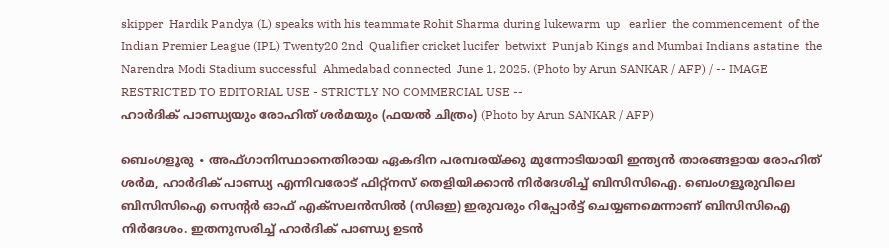skipper  Hardik Pandya (L) speaks with his teammate Rohit Sharma during lukewarm  up   earlier  the commencement  of the Indian Premier League (IPL) Twenty20 2nd  Qualifier cricket lucifer  betwixt  Punjab Kings and Mumbai Indians astatine  the Narendra Modi Stadium successful  Ahmedabad connected  June 1, 2025. (Photo by Arun SANKAR / AFP) / -- IMAGE RESTRICTED TO EDITORIAL USE - STRICTLY NO COMMERCIAL USE --
ഹാർദിക് പാണ്ഡ്യയും രോഹിത് ശർമയും (ഫയൽ ചിത്രം) (Photo by Arun SANKAR / AFP)

ബെംഗളൂരു ∙ അഫ്ഗാനിസ്ഥാനെതിരായ ഏകദിന പരമ്പരയ്ക്കു മുന്നോടിയായി ഇന്ത്യൻ താരങ്ങളായ രോഹിത് ശർമ, ഹാർദിക് പാണ്ഡ്യ എന്നിവരോട് ഫിറ്റ്നസ് തെളിയിക്കാൻ നിർദേശിച്ച് ബിസിസിഐ. ബെംഗളൂരുവിലെ ബിസിസിഐ സെന്റർ ഓഫ് എക്സലൻസിൽ (സിഒഇ) ഇരുവരും റിപ്പോർട്ട് ചെയ്യണമെന്നാണ് ബിസിസിഐ നിർദേശം. ഇതനുസരിച്ച് ഹാർദിക് പാണ്ഡ്യ ഉടൻ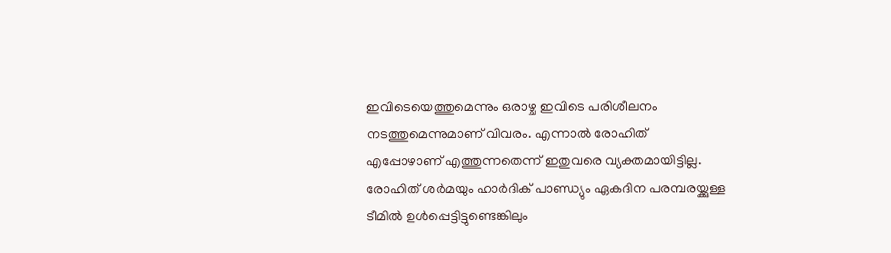ഇവിടെയെത്തുമെന്നും ഒരാഴ്ച ഇവിടെ പരിശീലനം നടത്തുമെന്നുമാണ് വിവരം. എന്നാൽ രോഹിത് എപ്പോഴാണ് എത്തുന്നതെന്ന് ഇതുവരെ വ്യക്തമായിട്ടില്ല. രോഹിത് ശർമയും ഹാർദിക് പാണ്ഡ്യും ഏകദിന പരമ്പരയ്ക്കുള്ള ടീമിൽ ഉൾപ്പെട്ടിട്ടുണ്ടെങ്കിലും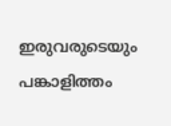ഇരുവരുടെയും പങ്കാളിത്തം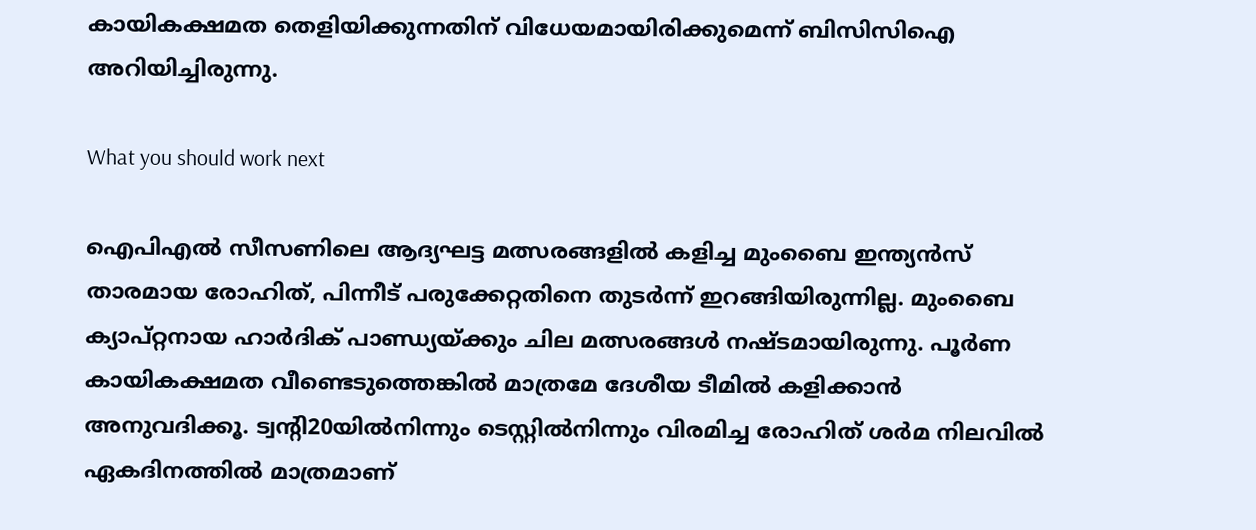കായികക്ഷമത തെളിയിക്കുന്നതിന് വിധേയമായിരിക്കുമെന്ന് ബിസിസിഐ അറിയിച്ചിരുന്നു.

What you should work next

ഐപിഎൽ സീസണിലെ ആദ്യഘട്ട മത്സരങ്ങളിൽ കളിച്ച മുംബൈ ഇന്ത്യൻസ് താരമായ രോഹിത്, പിന്നീട് പരുക്കേറ്റതിനെ തുടർന്ന് ഇറങ്ങിയിരുന്നില്ല. മുംബൈ ക്യാപ്റ്റനായ ഹാർദിക് പാണ്ഡ്യയ്ക്കും ചില മത്സരങ്ങൾ നഷ്ടമായിരുന്നു. പൂർണ കായികക്ഷമത വീണ്ടെടുത്തെങ്കിൽ മാത്രമേ ദേശീയ ടീമിൽ കളിക്കാൻ അനുവദിക്കൂ. ട്വന്റി20യിൽനിന്നും ടെസ്റ്റിൽനിന്നും വിരമിച്ച രോഹിത് ശർമ നിലവിൽ ഏകദിനത്തിൽ മാത്രമാണ്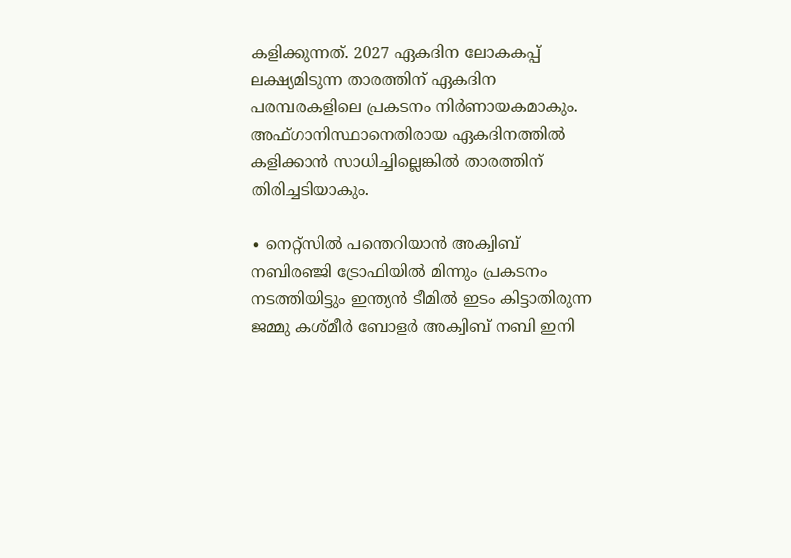കളിക്കുന്നത്. 2027 ഏകദിന ലോകകപ്പ് ലക്ഷ്യമിടുന്ന താരത്തിന് ഏകദിന പരമ്പരകളിലെ പ്രകടനം നിർണായകമാകും. അഫ്ഗാനിസ്ഥാനെതിരായ ഏകദിനത്തിൽ കളിക്കാൻ സാധിച്ചില്ലെങ്കിൽ താരത്തിന് തിരിച്ചടിയാകും.

∙ നെറ്റ്സിൽ പന്തെറിയാൻ അക്വിബ് നബിരഞ്ജി ട്രോഫിയിൽ മിന്നും പ്രകടനം നടത്തിയിട്ടും ഇന്ത്യൻ ടീമിൽ ഇടം കിട്ടാതിരുന്ന ജമ്മു കശ്മീർ ബോളർ അക്വിബ് നബി ഇനി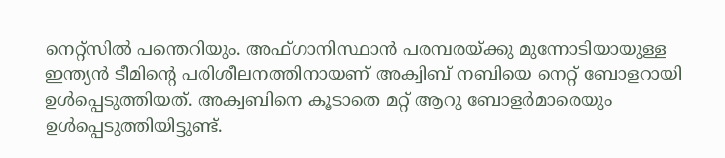നെറ്റ്‍സിൽ പന്തെറിയും. അഫ്ഗാനിസ്ഥാൻ പരമ്പരയ്ക്കു മുന്നോടിയായുള്ള ഇന്ത്യൻ ടീമിന്റെ പരിശീലനത്തിനായണ് അക്വിബ് നബിയെ നെറ്റ് ബോളറായി ഉൾപ്പെടുത്തിയത്. അക്വബിനെ കൂടാതെ മറ്റ് ആറു ബോളർമാരെയും ഉൾപ്പെടുത്തിയിട്ടുണ്ട്.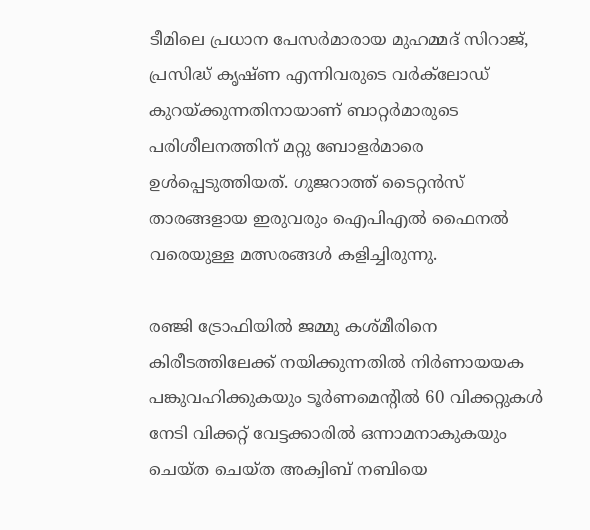ടീമിലെ പ്രധാന പേസർമാരായ മുഹമ്മദ് സിറാജ്, പ്രസിദ്ധ് കൃഷ്ണ എന്നിവരുടെ വർക്‌ലോഡ് കുറയ്ക്കുന്നതിനായാണ് ബാറ്റർമാരുടെ പരിശീലനത്തിന് മറ്റു ബോളർമാരെ ഉൾപ്പെടുത്തിയത്. ഗുജറാത്ത് ടൈറ്റൻസ് താരങ്ങളായ ഇരുവരും ഐപിഎൽ ഫൈനൽ വരെയുള്ള മത്സരങ്ങൾ കളിച്ചിരുന്നു.

രഞ്ജി ട്രോഫിയിൽ ജമ്മു കശ്മീരിനെ കിരീടത്തിലേക്ക് നയിക്കുന്നതിൽ നിർണായയക പങ്കുവഹിക്കുകയും ടൂർണമെന്റിൽ 60 വിക്കറ്റുകൾ നേടി വിക്കറ്റ് വേട്ടക്കാരിൽ ഒന്നാമനാകുകയും ചെയ്ത ചെയ്ത അക്വിബ് നബിയെ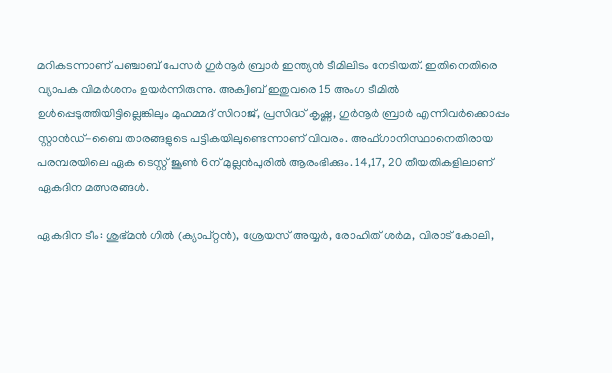മറികടന്നാണ് പഞ്ചാബ് പേസർ ഗുർനൂർ ബ്രാർ ഇന്ത്യൻ ടീമിലിടം നേടിയത്. ഇതിനെതിരെ വ്യാപക വിമർശനം ഉയർന്നിരുന്നു. അക്വിബ് ഇതുവരെ 15 അംഗ ടീമിൽ ഉൾപ്പെടുത്തിയിട്ടില്ലെങ്കിലും മുഹമ്മദ് സിറാജ്, പ്രസിദ്ധ് കൃഷ്ണ, ഗുർനൂർ ബ്രാർ എന്നിവർക്കൊപ്പം സ്റ്റാൻഡ്-ബൈ താരങ്ങളുടെ പട്ടികയിലുണ്ടെന്നാണ് വിവരം. അഫ്ഗാനിസ്ഥാനെതിരായ പരമ്പരയിലെ ഏക ടെസ്റ്റ് ജൂൺ 6ന് മുല്ലൻപുരിൽ ആരംഭിക്കും. 14,17, 20 തീയതികളിലാണ് ഏകദിന മത്സരങ്ങൾ.

ഏകദിന ടീം: ശുഭ്മൻ ഗിൽ (ക്യാപ്റ്റൻ), ശ്രേയസ് അയ്യർ, രോഹിത് ശർമ, വിരാട് കോലി,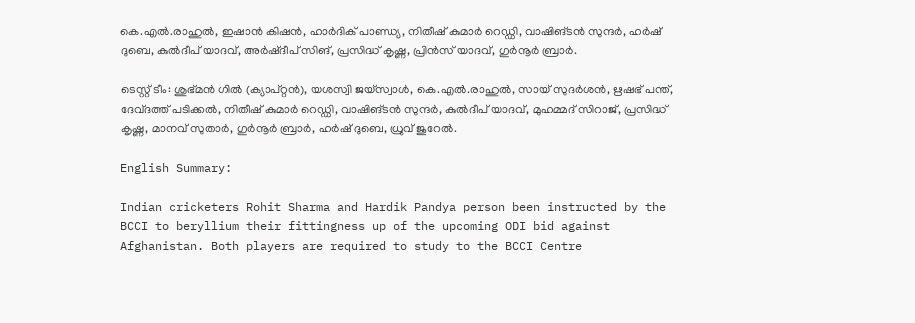കെ.എൽ.രാഹുൽ, ഇഷാൻ കിഷൻ, ഹാർദിക് പാണ്ഡ്യ, നിതീഷ് കുമാർ റെഡ്ഡി, വാഷിങ്ടൻ സുന്ദർ, ഹർഷ് ദുബെ, കുൽദീപ് യാദവ്, അർഷ്ദീപ് സിങ്, പ്രസിദ്ധ് കൃഷ്ണ, പ്രിൻസ് യാദവ്, ഗുർനൂർ ബ്രാർ.

ടെസ്റ്റ് ടീം: ശുഭ്മൻ ഗിൽ (ക്യാപ്റ്റൻ), യശസ്വി ജയ്സ്വാൾ, കെ.എൽ.രാഹുൽ, സായ് സുദർശൻ, ഋഷഭ് പന്ത്, ദേവ്ദത്ത് പടിക്കൽ, നിതീഷ് കുമാർ റെഡ്ഡി, വാഷിങ്ടൻ സുന്ദർ, കുൽദീപ് യാദവ്, മുഹമ്മദ് സിറാജ്, പ്രസിദ്ധ് കൃഷ്ണ, മാനവ് സുതാർ, ഗുർനൂർ ബ്രാർ, ഹർഷ് ദുബെ, ധ്രുവ് ജുറേൽ.

English Summary:

Indian cricketers Rohit Sharma and Hardik Pandya person been instructed by the BCCI to beryllium their fittingness up of the upcoming ODI bid against Afghanistan. Both players are required to study to the BCCI Centre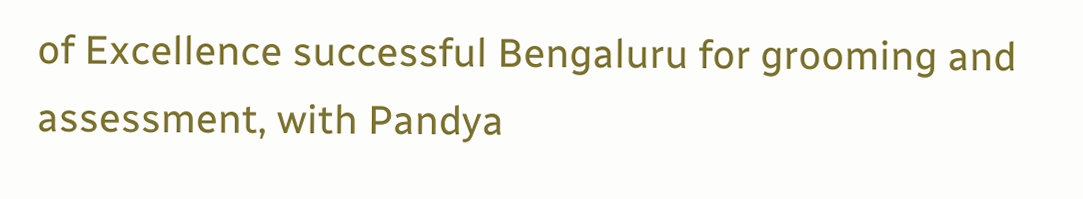of Excellence successful Bengaluru for grooming and assessment, with Pandya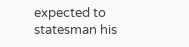expected to statesman his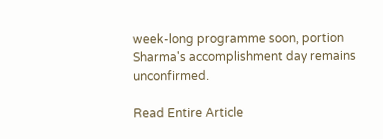week-long programme soon, portion Sharma's accomplishment day remains unconfirmed.

Read Entire Article